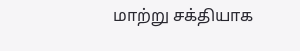மாற்று சக்தியாக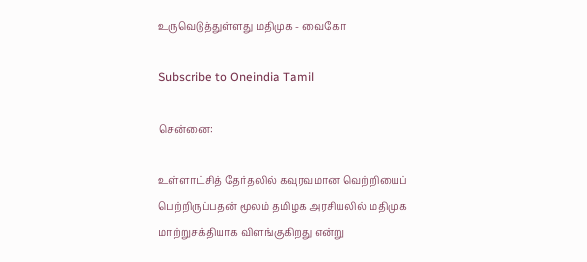உருவெடுத்துள்ளது மதிமுக - வைகோ

Subscribe to Oneindia Tamil

சென்னை:

உள்ளாட்சித் தேர்தலில் கவுரவமான வெற்றியைப் பெற்றிருப்பதன் மூலம் தமிழக அரசியலில் மதிமுக மாற்றுசக்தியாக விளங்குகிறது என்று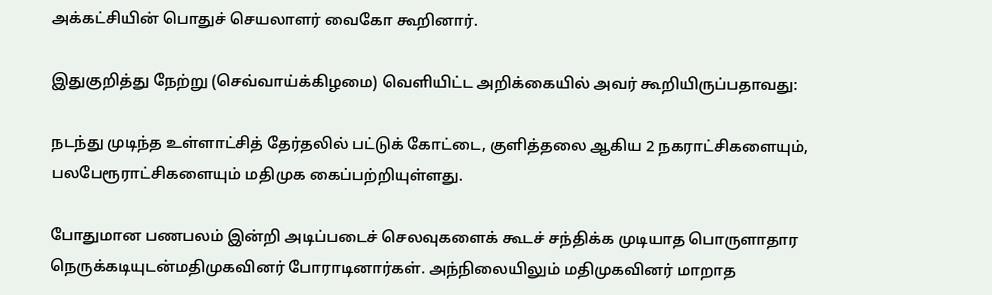அக்கட்சியின் பொதுச் செயலாளர் வைகோ கூறினார்.

இதுகுறித்து நேற்று (செவ்வாய்க்கிழமை) வெளியிட்ட அறிக்கையில் அவர் கூறியிருப்பதாவது:

நடந்து முடிந்த உள்ளாட்சித் தேர்தலில் பட்டுக் கோட்டை, குளித்தலை ஆகிய 2 நகராட்சிகளையும், பலபேரூராட்சிகளையும் மதிமுக கைப்பற்றியுள்ளது.

போதுமான பணபலம் இன்றி அடிப்படைச் செலவுகளைக் கூடச் சந்திக்க முடியாத பொருளாதார நெருக்கடியுடன்மதிமுகவினர் போராடினார்கள். அந்நிலையிலும் மதிமுகவினர் மாறாத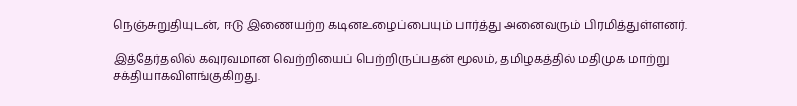நெஞ்சுறுதியுடன், ஈடு இணையற்ற கடினஉழைப்பையும் பார்த்து அனைவரும் பிரமித்துள்ளனர்.

இத்தேர்தலில் கவுரவமான வெற்றியைப் பெற்றிருப்பதன் மூலம், தமிழகத்தில் மதிமுக மாற்று சக்தியாகவிளங்குகிறது.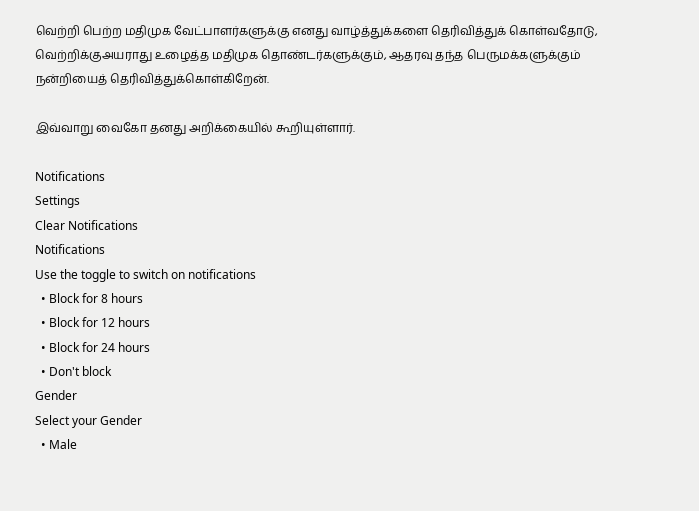வெற்றி பெற்ற மதிமுக வேட்பாளர்களுக்கு எனது வாழ்த்துக்களை தெரிவித்துக் கொள்வதோடு, வெற்றிக்குஅயராது உழைத்த மதிமுக தொண்டர்களுக்கும், ஆதரவு தந்த பெருமக்களுக்கும் நன்றியைத் தெரிவித்துக்கொள்கிறேன்.

இவ்வாறு வைகோ தனது அறிக்கையில் கூறியுள்ளார்.

Notifications
Settings
Clear Notifications
Notifications
Use the toggle to switch on notifications
  • Block for 8 hours
  • Block for 12 hours
  • Block for 24 hours
  • Don't block
Gender
Select your Gender
  • Male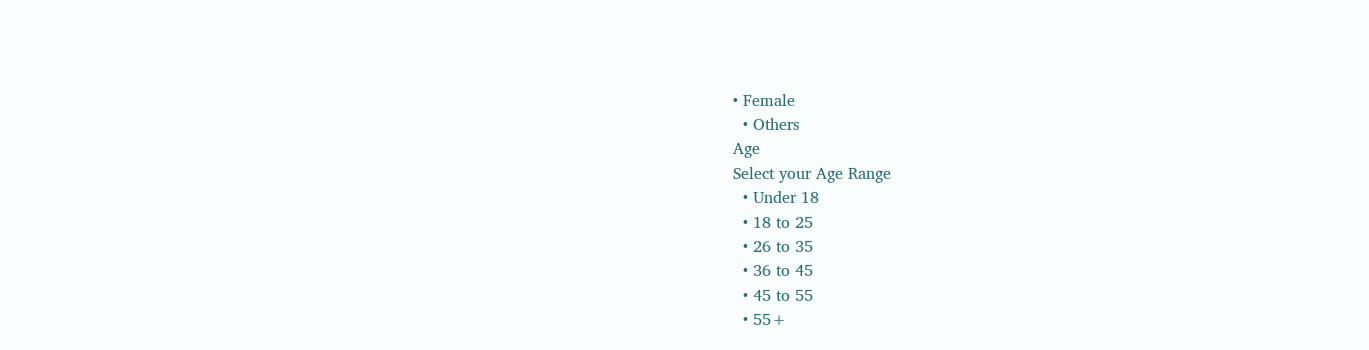• Female
  • Others
Age
Select your Age Range
  • Under 18
  • 18 to 25
  • 26 to 35
  • 36 to 45
  • 45 to 55
  • 55+